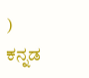)
ಕನ್ನಡ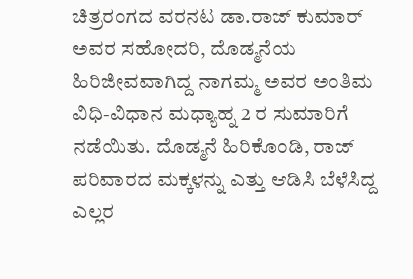ಚಿತ್ರರಂಗದ ವರನಟ ಡಾ.ರಾಜ್ ಕುಮಾರ್ ಅವರ ಸಹೋದರಿ, ದೊಡ್ಮನೆಯ ಹಿರಿಜೀವವಾಗಿದ್ದ ನಾಗಮ್ಮ ಅವರ ಅಂತಿಮ ವಿಧಿ-ವಿಧಾನ ಮಧ್ಯಾಹ್ನ 2 ರ ಸುಮಾರಿಗೆ ನಡೆಯಿತು. ದೊಡ್ಮನೆ ಹಿರಿಕೊಂಡಿ, ರಾಜ್ ಪರಿವಾರದ ಮಕ್ಕಳನ್ನು ಎತ್ತು ಆಡಿಸಿ ಬೆಳೆಸಿದ್ದ ಎಲ್ಲರ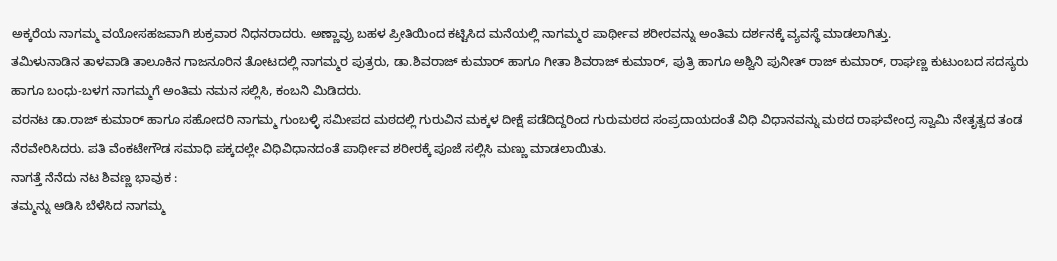ಅಕ್ಕರೆಯ ನಾಗಮ್ಮ ವಯೋಸಹಜವಾಗಿ ಶುಕ್ರವಾರ ನಿಧನರಾದರು. ಅಣ್ಣಾವ್ರು ಬಹಳ ಪ್ರೀತಿಯಿಂದ ಕಟ್ಟಿಸಿದ ಮನೆಯಲ್ಲಿ ನಾಗಮ್ಮರ ಪಾರ್ಥೀವ ಶರೀರವನ್ನು ಅಂತಿಮ ದರ್ಶನಕ್ಕೆ ವ್ಯವಸ್ಥೆ ಮಾಡಲಾಗಿತ್ತು.
ತಮಿಳುನಾಡಿನ ತಾಳವಾಡಿ ತಾಲೂಕಿನ ಗಾಜನೂರಿನ ತೋಟದಲ್ಲಿ ನಾಗಮ್ಮರ ಪುತ್ರರು, ಡಾ.ಶಿವರಾಜ್ ಕುಮಾರ್ ಹಾಗೂ ಗೀತಾ ಶಿವರಾಜ್ ಕುಮಾರ್, ಪುತ್ರಿ ಹಾಗೂ ಅಶ್ವಿನಿ ಪುನೀತ್ ರಾಜ್ ಕುಮಾರ್, ರಾಘಣ್ಣ ಕುಟುಂಬದ ಸದಸ್ಯರು ಹಾಗೂ ಬಂಧು-ಬಳಗ ನಾಗಮ್ಮಗೆ ಅಂತಿಮ ನಮನ ಸಲ್ಲಿಸಿ, ಕಂಬನಿ ಮಿಡಿದರು.
ವರನಟ ಡಾ.ರಾಜ್ ಕುಮಾರ್ ಹಾಗೂ ಸಹೋದರಿ ನಾಗಮ್ಮ ಗುಂಬಳ್ಳಿ ಸಮೀಪದ ಮಠದಲ್ಲಿ ಗುರುವಿನ ಮಕ್ಕಳ ದೀಕ್ಷೆ ಪಡೆದಿದ್ದರಿಂದ ಗುರುಮಠದ ಸಂಪ್ರದಾಯದಂತೆ ವಿಧಿ ವಿಧಾನವನ್ನು ಮಠದ ರಾಘವೇಂದ್ರ ಸ್ವಾಮಿ ನೇತೃತ್ವದ ತಂಡ ನೆರವೇರಿಸಿದರು. ಪತಿ ವೆಂಕಟೇಗೌಡ ಸಮಾಧಿ ಪಕ್ಕದಲ್ಲೇ ವಿಧಿವಿಧಾನದಂತೆ ಪಾರ್ಥೀವ ಶರೀರಕ್ಕೆ ಪೂಜೆ ಸಲ್ಲಿಸಿ ಮಣ್ಣು ಮಾಡಲಾಯಿತು.
ನಾಗತ್ತೆ ನೆನೆದು ನಟ ಶಿವಣ್ಣ ಭಾವುಕ :
ತಮ್ಮನ್ನು ಆಡಿಸಿ ಬೆಳೆಸಿದ ನಾಗಮ್ಮ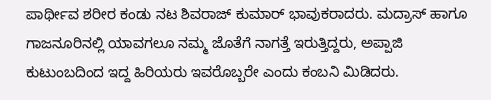ಪಾರ್ಥೀವ ಶರೀರ ಕಂಡು ನಟ ಶಿವರಾಜ್ ಕುಮಾರ್ ಭಾವುಕರಾದರು. ಮದ್ರಾಸ್ ಹಾಗೂ ಗಾಜನೂರಿನಲ್ಲಿ ಯಾವಗಲೂ ನಮ್ಮ ಜೊತೆಗೆ ನಾಗತ್ತೆ ಇರುತ್ತಿದ್ದರು, ಅಪ್ಪಾಜಿ ಕುಟುಂಬದಿಂದ ಇದ್ದ ಹಿರಿಯರು ಇವರೊಬ್ಬರೇ ಎಂದು ಕಂಬನಿ ಮಿಡಿದರು.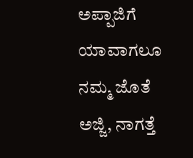ಅಪ್ಪಾಜಿಗೆ ಯಾವಾಗಲೂ ನಮ್ಮ ಜೊತೆ ಅಜ್ಜಿ, ನಾಗತ್ತೆ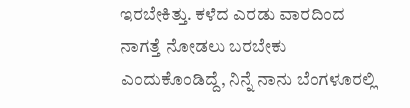ಇರಬೇಕಿತ್ತು. ಕಳೆದ ಎರಡು ವಾರದಿಂದ ನಾಗತ್ತೆ ನೋಡಲು ಬರಬೇಕು ಎಂದುಕೊಂಡಿದ್ದೆ, ನಿನ್ನೆ ನಾನು ಬೆಂಗಳೂರಲ್ಲಿ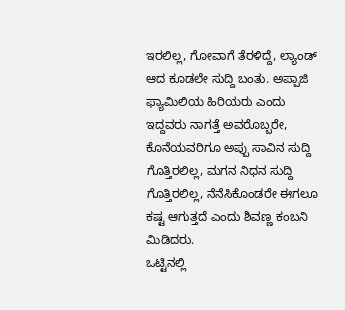ಇರಲಿಲ್ಲ, ಗೋವಾಗೆ ತೆರಳಿದ್ದೆ, ಲ್ಯಾಂಡ್ ಆದ ಕೂಡಲೇ ಸುದ್ದಿ ಬಂತು. ಅಪ್ಪಾಜಿ ಫ್ಯಾಮಿಲಿಯ ಹಿರಿಯರು ಎಂದು ಇದ್ದವರು ನಾಗತ್ತೆ ಅವರೊಬ್ಬರೇ, ಕೊನೆಯವರಿಗೂ ಅಪ್ಪು ಸಾವಿನ ಸುದ್ದಿ ಗೊತ್ತಿರಲಿಲ್ಲ, ಮಗನ ನಿಧನ ಸುದ್ದಿ ಗೊತ್ತಿರಲಿಲ್ಲ, ನೆನೆಸಿಕೊಂಡರೇ ಈಗಲೂ ಕಷ್ಟ ಆಗುತ್ತದೆ ಎಂದು ಶಿವಣ್ಣ ಕಂಬನಿ ಮಿಡಿದರು.
ಒಟ್ಟಿನಲ್ಲಿ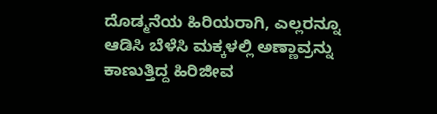ದೊಡ್ಮನೆಯ ಹಿರಿಯರಾಗಿ, ಎಲ್ಲರನ್ನೂ ಆಡಿಸಿ ಬೆಳೆಸಿ ಮಕ್ಕಳಲ್ಲಿ ಅಣ್ಣಾವ್ರನ್ನು ಕಾಣುತ್ತಿದ್ದ ಹಿರಿಜೀವ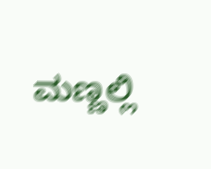ಮಣ್ಣಲ್ಲಿ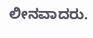ಲೀನವಾದರು.